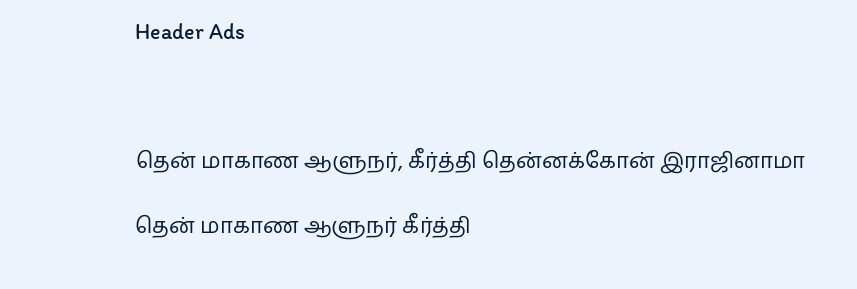Header Ads



தென் மாகாண ஆளுநர், கீர்த்தி தென்னக்கோன் இராஜினாமா

தென் மாகாண ஆளுநர் கீர்த்தி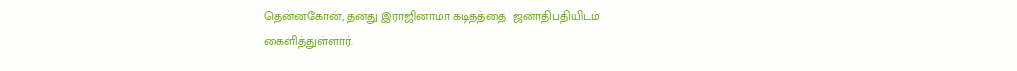தென்னகோன், தனது இராஜினாமா கடிதத்தை  ஜனாதிபதியிடம் கைளித்துள்ளார்.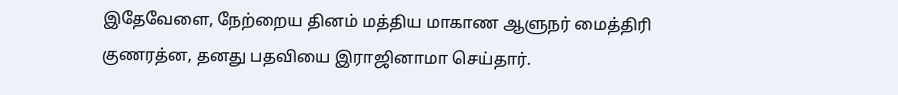இதேவேளை, நேற்றைய தினம் மத்திய மாகாண ஆளுநர் மைத்திரி குணரத்ன, தனது பதவியை இராஜினாமா செய்தார்.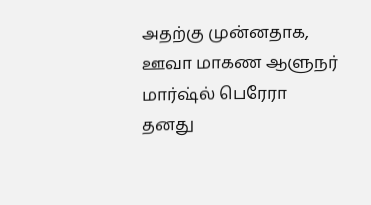அதற்கு முன்னதாக, ஊவா மாகண ஆளுநர் மார்ஷ்ல் பெரேரா தனது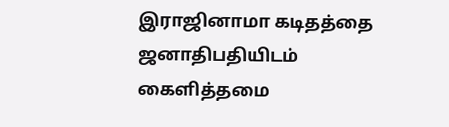இராஜினாமா கடிதத்தை  ஜனாதிபதியிடம் கைளித்தமை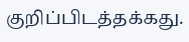குறிப்பிடத்தக்கது.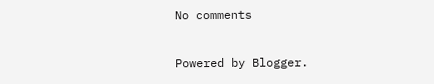No comments

Powered by Blogger.